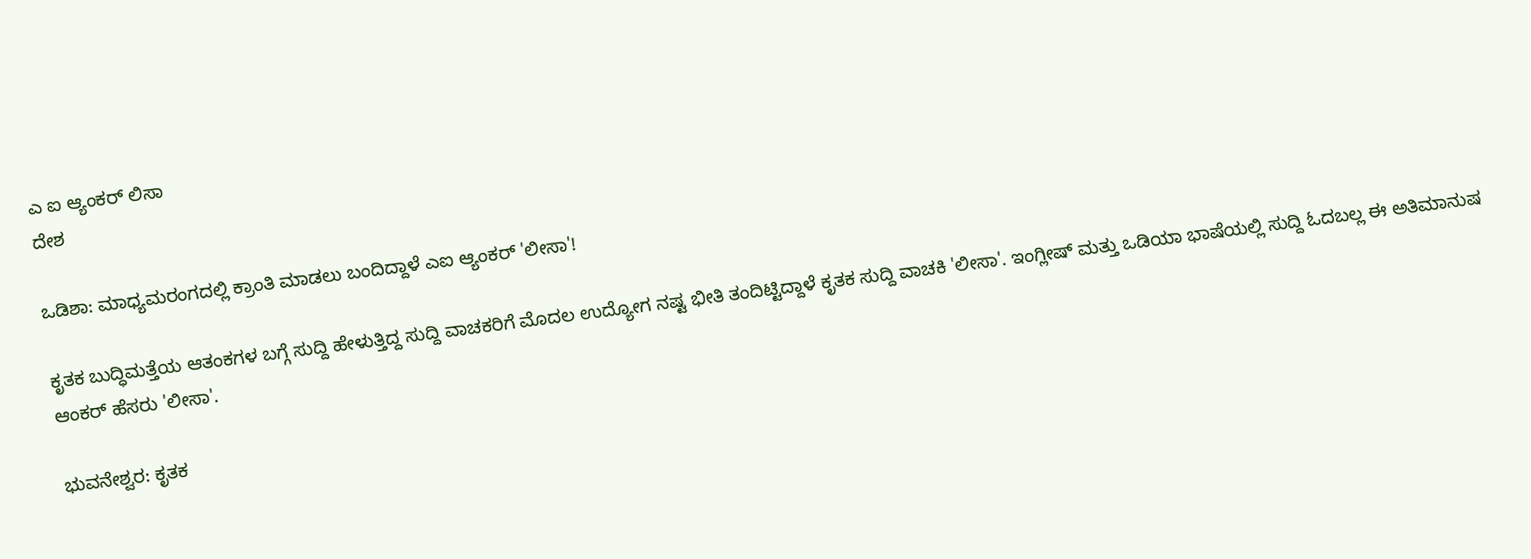ಎ ಐ ಆ್ಯಂಕರ್ ಲಿಸಾ
ದೇಶ

ಒಡಿಶಾ: ಮಾಧ್ಯಮರಂಗದಲ್ಲಿ ಕ್ರಾಂತಿ ಮಾಡಲು ಬಂದಿದ್ದಾಳೆ ಎಐ ಆ್ಯಂಕರ್ 'ಲೀಸಾ'!

ಕೃತಕ ಬುದ್ಧಿಮತ್ತೆಯ ಆತಂಕಗಳ ಬಗ್ಗೆ ಸುದ್ದಿ ಹೇಳುತ್ತಿದ್ದ ಸುದ್ದಿ ವಾಚಕರಿಗೆ ಮೊದಲ ಉದ್ಯೋಗ ನಷ್ಟ ಭೀತಿ ತಂದಿಟ್ಟಿದ್ದಾಳೆ ಕೃತಕ ಸುದ್ದಿ ವಾಚಕಿ 'ಲೀಸಾ'. ಇಂಗ್ಲೀಷ್‌ ಮತ್ತು ಒಡಿಯಾ ಭಾಷೆಯಲ್ಲಿ ಸುದ್ದಿ ಓದಬಲ್ಲ ಈ ಅತಿಮಾನುಷ ಆಂಕರ್‌ ಹೆಸರು 'ಲೀಸಾ'.

ಭುವನೇಶ್ವರ: ಕೃತಕ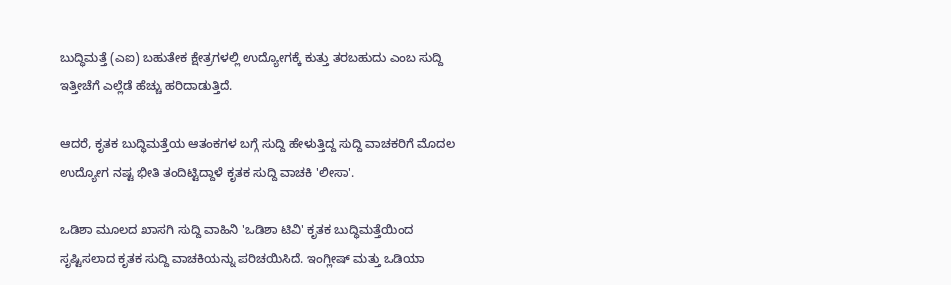ಬುದ್ಧಿಮತ್ತೆ (ಎಐ) ಬಹುತೇಕ ಕ್ಷೇತ್ರಗಳಲ್ಲಿ ಉದ್ಯೋಗಕ್ಕೆ ಕುತ್ತು ತರಬಹುದು ಎಂಬ ಸುದ್ದಿ ಇತ್ತೀಚೆಗೆ ಎಲ್ಲೆಡೆ ಹೆಚ್ಚು ಹರಿದಾಡುತ್ತಿದೆ.

ಆದರೆ, ಕೃತಕ ಬುದ್ಧಿಮತ್ತೆಯ ಆತಂಕಗಳ ಬಗ್ಗೆ ಸುದ್ದಿ ಹೇಳುತ್ತಿದ್ದ ಸುದ್ದಿ ವಾಚಕರಿಗೆ ಮೊದಲ ಉದ್ಯೋಗ ನಷ್ಟ ಭೀತಿ ತಂದಿಟ್ಟಿದ್ದಾಳೆ ಕೃತಕ ಸುದ್ದಿ ವಾಚಕಿ 'ಲೀಸಾ'.

ಒಡಿಶಾ ಮೂಲದ ಖಾಸಗಿ ಸುದ್ದಿ ವಾಹಿನಿ 'ಒಡಿಶಾ ಟಿವಿ' ಕೃತಕ ಬುದ್ಧಿಮತ್ತೆಯಿಂದ ಸೃಷ್ಟಿಸಲಾದ ಕೃತಕ ಸುದ್ದಿ ವಾಚಕಿಯನ್ನು ಪರಿಚಯಿಸಿದೆ. ಇಂಗ್ಲೀಷ್‌ ಮತ್ತು ಒಡಿಯಾ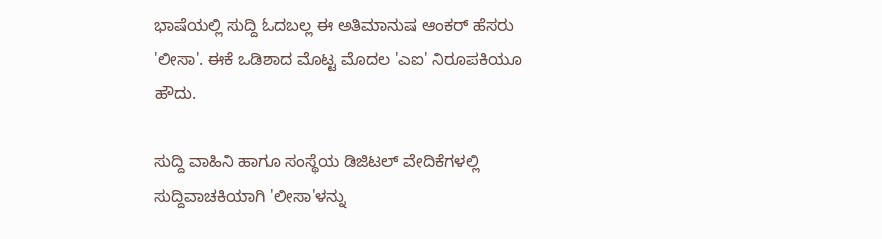ಭಾಷೆಯಲ್ಲಿ ಸುದ್ದಿ ಓದಬಲ್ಲ ಈ ಅತಿಮಾನುಷ ಆಂಕರ್‌ ಹೆಸರು 'ಲೀಸಾ'. ಈಕೆ ಒಡಿಶಾದ ಮೊಟ್ಟ ಮೊದಲ 'ಎಐ' ನಿರೂಪಕಿಯೂ ಹೌದು.

ಸುದ್ದಿ ವಾಹಿನಿ ಹಾಗೂ ಸಂಸ್ಥೆಯ ಡಿಜಿಟಲ್‌ ವೇದಿಕೆಗಳಲ್ಲಿ ಸುದ್ದಿವಾಚಕಿಯಾಗಿ 'ಲೀಸಾ'ಳನ್ನು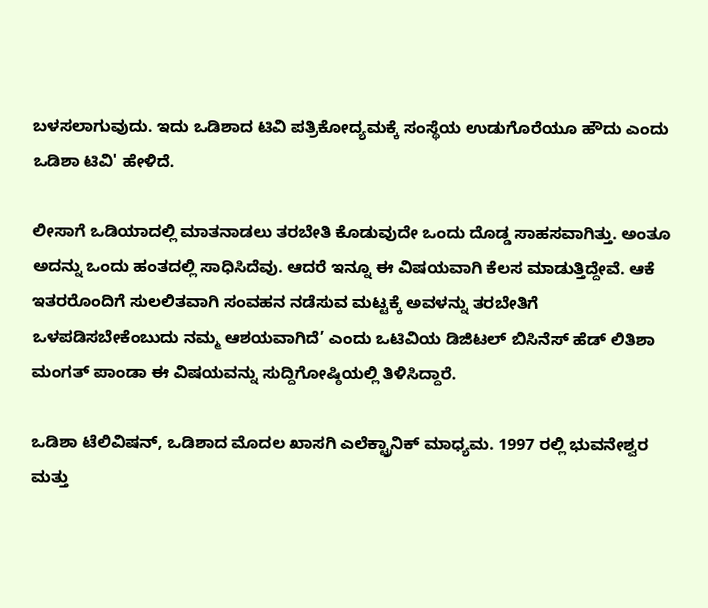ಬಳಸಲಾಗುವುದು. ಇದು ಒಡಿಶಾದ ಟಿವಿ ಪತ್ರಿಕೋದ್ಯಮಕ್ಕೆ ಸಂಸ್ಥೆಯ ಉಡುಗೊರೆಯೂ ಹೌದು ಎಂದು ಒಡಿಶಾ ಟಿವಿ' ಹೇಳಿದೆ.

ಲೀಸಾಗೆ ಒಡಿಯಾದಲ್ಲಿ ಮಾತನಾಡಲು ತರಬೇತಿ ಕೊಡುವುದೇ ಒಂದು ದೊಡ್ಡ ಸಾಹಸವಾಗಿತ್ತು. ಅಂತೂ ಅದನ್ನು ಒಂದು ಹಂತದಲ್ಲಿ ಸಾಧಿಸಿದೆವು. ಆದರೆ ಇನ್ನೂ ಈ ವಿಷಯವಾಗಿ ಕೆಲಸ ಮಾಡುತ್ತಿದ್ದೇವೆ. ಆಕೆ ಇತರರೊಂದಿಗೆ ಸುಲಲಿತವಾಗಿ ಸಂವಹನ ನಡೆಸುವ ಮಟ್ಟಕ್ಕೆ ಅವಳನ್ನು ತರಬೇತಿಗೆ ಒಳಪಡಿಸಬೇಕೆಂಬುದು ನಮ್ಮ ಆಶಯವಾಗಿದೆ’ ಎಂದು ಒಟಿವಿಯ ಡಿಜಿಟಲ್ ಬಿಸಿನೆಸ್ ಹೆಡ್ ಲಿತಿಶಾ ಮಂಗತ್ ಪಾಂಡಾ ಈ ವಿಷಯವನ್ನು ಸುದ್ದಿಗೋಷ್ಠಿಯಲ್ಲಿ ತಿಳಿಸಿದ್ದಾರೆ.

ಒಡಿಶಾ ಟೆಲಿವಿಷನ್, ಒಡಿಶಾದ ಮೊದಲ ಖಾಸಗಿ ಎಲೆಕ್ಟ್ರಾನಿಕ್ ಮಾಧ್ಯಮ. 1997 ರಲ್ಲಿ ಭುವನೇಶ್ವರ ಮತ್ತು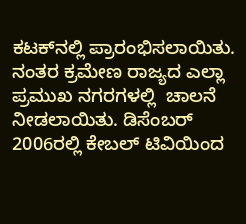ಕಟಕ್‌ನಲ್ಲಿ ಪ್ರಾರಂಭಿಸಲಾಯಿತು. ನಂತರ ಕ್ರಮೇಣ ರಾಜ್ಯದ ಎಲ್ಲಾ ಪ್ರಮುಖ ನಗರಗಳಲ್ಲಿ  ಚಾಲನೆ ನೀಡಲಾಯಿತು. ಡಿಸೆಂಬರ್ 2006ರಲ್ಲಿ ಕೇಬಲ್‌ ಟಿವಿಯಿಂದ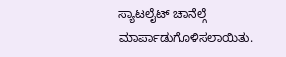ಸ್ಯಾಟಲೈಟ್ ಚಾನೆಲ್ಗೆ ಮಾರ್ಪಾಡುಗೊಳಿಸಲಾಯಿತು.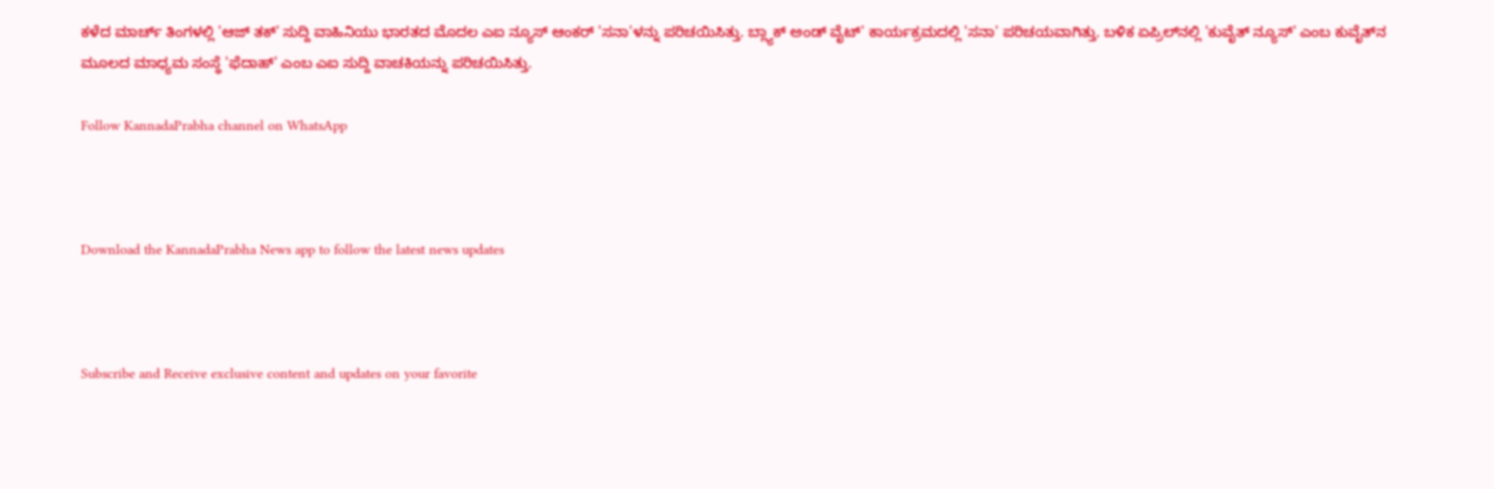ಕಳೆದ ಮಾರ್ಚ್ ತಿಂಗಳಲ್ಲಿ 'ಆಜ್‌ ತಕ್‌' ಸುದ್ದಿ ವಾಹಿನಿಯು ಭಾರತದ ಮೊದಲ ಎಐ ನ್ಯೂಸ್‌ ಆಂಕರ್‌ 'ಸನಾ'ಳನ್ನು ಪರಿಚಯಿಸಿತ್ತು. ಬ್ಲ್ಯಾಕ್‌ ಅಂಡ್‌ ವೈಟ್‌' ಕಾರ್ಯಕ್ರಮದಲ್ಲಿ 'ಸನಾ' ಪರಿಚಯವಾಗಿತ್ತು. ಬಳಿಕ ಏಪ್ರಿಲ್‌ನಲ್ಲಿ 'ಕುವೈತ್‌ ನ್ಯೂಸ್‌' ಎಂಬ ಕುವೈತ್‌ನ ಮೂಲದ ಮಾಧ್ಯಮ ಸಂಸ್ಥೆ 'ಫೆದಾಹ್‌' ಎಂಬ ಎಐ ಸುದ್ದಿ ವಾಚಕಿಯನ್ನು ಪರಿಚಯಿಸಿತ್ತು.

Follow KannadaPrabha channel on WhatsApp



Download the KannadaPrabha News app to follow the latest news updates



Subscribe and Receive exclusive content and updates on your favorite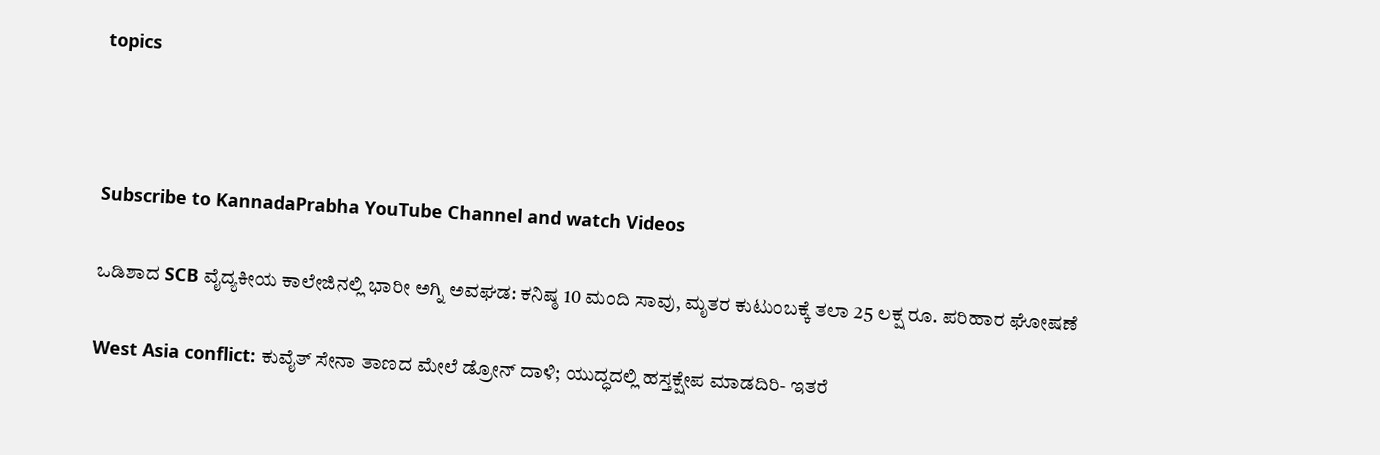topics



Subscribe to KannadaPrabha YouTube Channel and watch Videos

ಒಡಿಶಾದ SCB ವೈದ್ಯಕೀಯ ಕಾಲೇಜಿನಲ್ಲಿ ಭಾರೀ ಅಗ್ನಿ ಅವಘಡ: ಕನಿಷ್ಠ 10 ಮಂದಿ ಸಾವು, ಮೃತರ ಕುಟುಂಬಕ್ಕೆ ತಲಾ 25 ಲಕ್ಷ ರೂ. ಪರಿಹಾರ ಘೋಷಣೆ

West Asia conflict: ಕುವೈತ್ ಸೇನಾ ತಾಣದ ಮೇಲೆ ಡ್ರೋನ್ ದಾಳಿ; ಯುದ್ಧದಲ್ಲಿ ಹಸ್ತಕ್ಷೇಪ ಮಾಡದಿರಿ- ಇತರೆ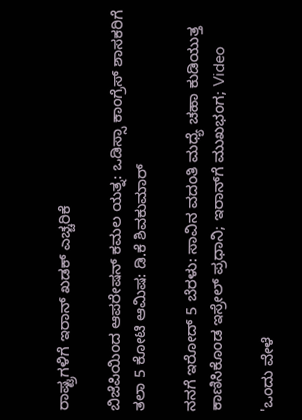ರಾಷ್ಟ್ರಗಳಿಗೆ ಇರಾನ್ ಖಡಕ್ ಎಚ್ಚರಿಕೆ

ಬಿಜೆಪಿಯಿಂದ ಆಪರೇಷನ್ ಕಮಲ ಯತ್ನ: ಒಡಿಸ್ಸಾ ಕಾಂಗ್ರೆಸ್ ಶಾಸಕರಿಗೆ ತಲಾ 5 ಕೋಟಿ ಆಮಿಷ: ಡಿ.ಕೆ ಶಿವಕುಮಾರ್

ನನಗೆ ಇರೋದ್ 5 ಬೆರಳು: ಸಾವಿನ ವದಂತಿ ಮಧ್ಯೆ ಚಹಾ ಕುಡಿಯುತ್ತ ಕಾಣಿಸಿಕೊಂಡ ಇಸ್ರೇಲ್ ಪ್ರಧಾನಿ; ಇರಾನ್‌ಗೆ ಮುಖಭಂಗ; Video

'ಒಂದು ವೇಳೆ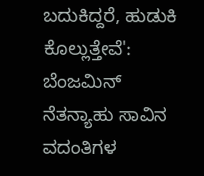ಬದುಕಿದ್ದರೆ, ಹುಡುಕಿ ಕೊಲ್ಲುತ್ತೇವೆ': ಬೆಂಜಮಿನ್ ನೆತನ್ಯಾಹು ಸಾವಿನ ವದಂತಿಗಳ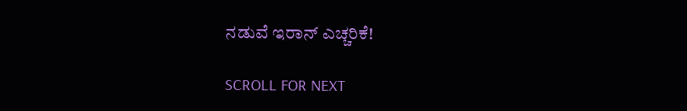ನಡುವೆ ಇರಾನ್ ಎಚ್ಚರಿಕೆ!

SCROLL FOR NEXT